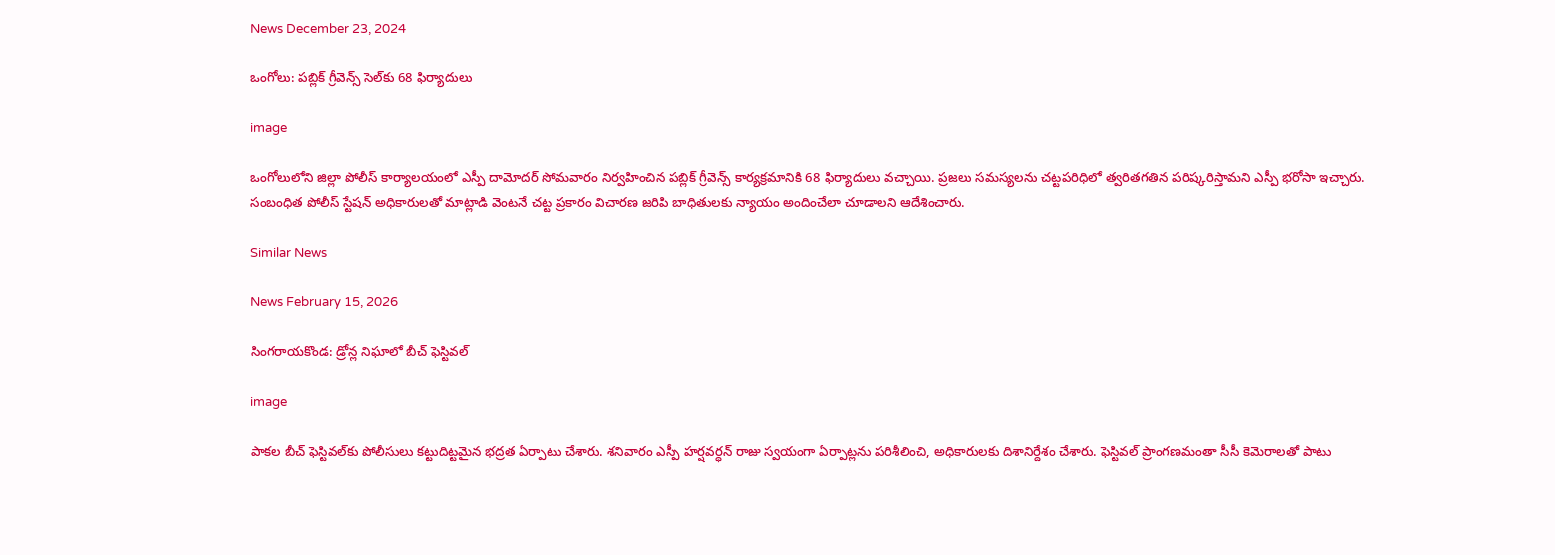News December 23, 2024

ఒంగోలు: పబ్లిక్ గ్రీవెన్స్ సెల్‌కు 68 ఫిర్యాదులు

image

ఒంగోలులోని జిల్లా పోలీస్ కార్యాలయంలో ఎస్పీ దామోదర్ సోమవారం నిర్వహించిన పబ్లిక్ గ్రీవెన్స్ కార్యక్రమానికి 68 ఫిర్యాదులు వచ్చాయి. ప్రజలు సమస్యలను చట్టపరిధిలో త్వరితగతిన పరిష్కరిస్తామని ఎస్పీ భరోసా ఇచ్చారు. సంబంధిత పోలీస్ స్టేషన్ అధికారులతో మాట్లాడి వెంటనే చట్ట ప్రకారం విచారణ జరిపి బాధితులకు న్యాయం అందించేలా చూడాలని ఆదేశించారు.

Similar News

News February 15, 2026

సింగరాయకొండ: డ్రోన్ల నిఘాలో బీచ్ ఫెస్టివల్

image

పాకల బీచ్ ఫెస్టివల్‌కు పోలీసులు కట్టుదిట్టమైన భద్రత ఏర్పాటు చేశారు. శనివారం ఎస్పీ హర్షవర్ధన్ రాజు స్వయంగా ఏర్పాట్లను పరిశీలించి, అధికారులకు దిశానిర్దేశం చేశారు. ఫెస్టివల్ ప్రాంగణమంతా సీసీ కెమెరాలతో పాటు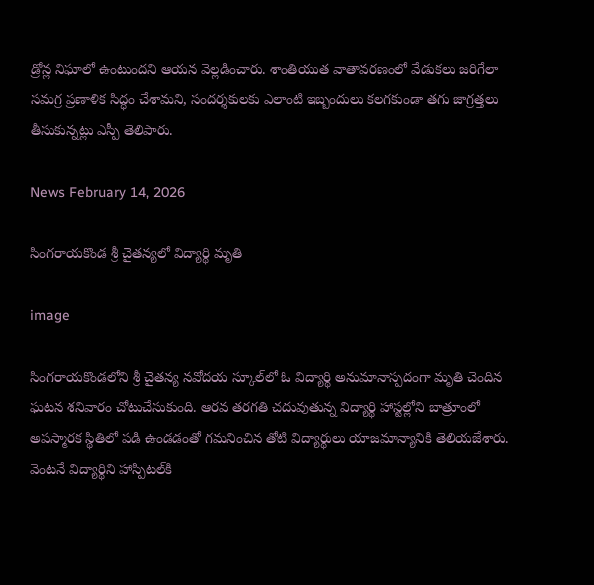డ్రోన్ల నిఘాలో ఉంటుందని ఆయన వెల్లడించారు. శాంతియుత వాతావరణంలో వేడుకలు జరిగేలా సమగ్ర ప్రణాళిక సిద్ధం చేశామని, సందర్శకులకు ఎలాంటి ఇబ్బందులు కలగకుండా తగు జాగ్రత్తలు తీసుకున్నట్లు ఎస్పీ తెలిపారు.

News February 14, 2026

సింగరాయకొండ శ్రీ చైతన్యలో విద్యార్థి మృతి

image

సింగరాయకొండలోని శ్రీ చైతన్య నవోదయ స్కూల్‌లో ఓ విద్యార్థి అనుమానాస్పదంగా మృతి చెందిన ఘటన శనివారం చోటుచేసుకుంది. ఆరవ తరగతి చదువుతున్న విద్యార్థి హాస్టల్లోని బాత్రూంలో అపస్మారక స్థితిలో పడి ఉండడంతో గమనించిన తోటి విద్యార్థులు యాజమాన్యానికి తెలియజేశారు. వెంటనే విద్యార్థిని హాస్పిటల్‌కి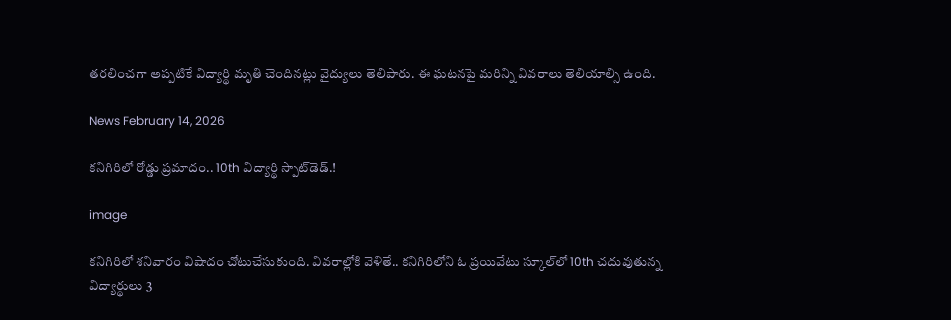తరలించగా అప్పటికే విద్యార్థి మృతి చెందినట్లు వైద్యులు తెలిపారు. ఈ ఘటనపై మరిన్ని వివరాలు తెలియాల్సి ఉంది.

News February 14, 2026

కనిగిరిలో రోడ్డు ప్రమాదం.. 10th విద్యార్థి స్పాట్‌డెడ్.!

image

కనిగిరిలో శనివారం విషాదం చోటుచేసుకుంది. వివరాల్లోకి వెళితే.. కనిగిరిలోని ఓ ప్రయివేటు స్కూల్‌లో 10th చదువుతున్న విద్యార్థులు 3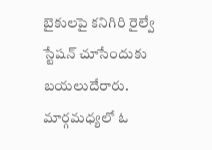బైకులపై కనిగిరి రైల్వే స్టేషన్ చూసేందుకు బయలుదేరారు. మార్గమధ్యలో ఓ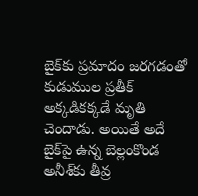బైక్‌కు ప్రమాదం జరగడంతో కుడుముల ప్రతీక్ అక్కడికక్కడే మృతి చెందాడు. అయితే అదే బైక్‌పై ఉన్న బెల్లంకొండ అనీశ్‌కు తీవ్ర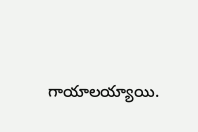గాయాలయ్యాయి.